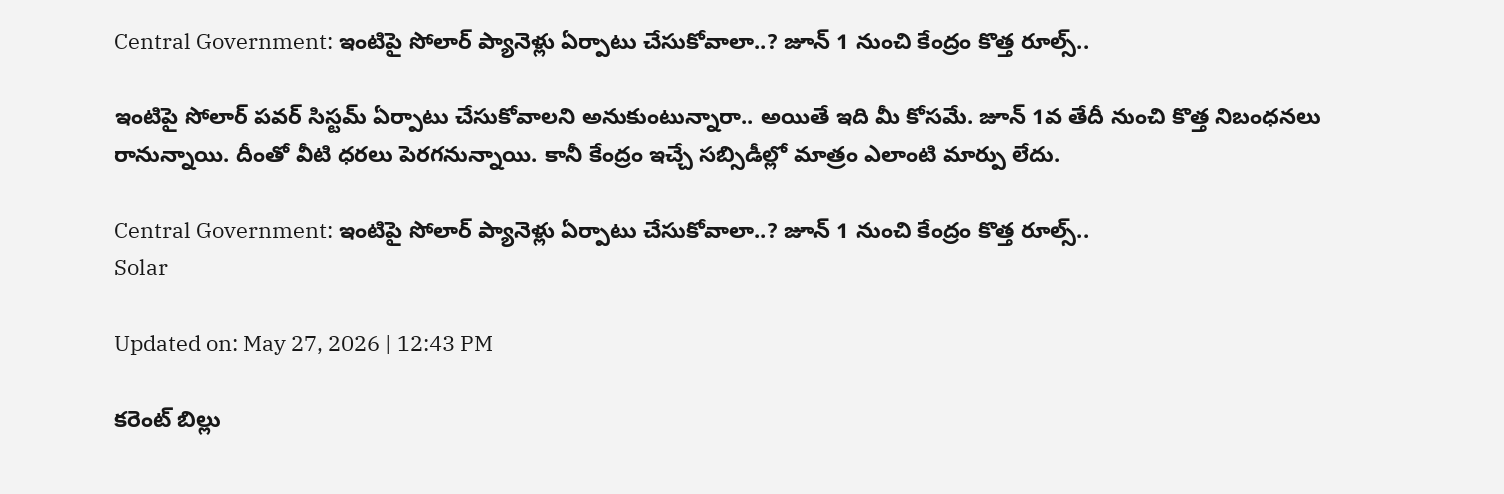Central Government: ఇంటిపై సోలార్ ప్యానెళ్లు ఏర్పాటు చేసుకోవాలా..? జూన్ 1 నుంచి కేంద్రం కొత్త రూల్స్..

ఇంటిపై సోలార్ పవర్ సిస్టమ్ ఏర్పాటు చేసుకోవాలని అనుకుంటున్నారా.. అయితే ఇది మీ కోసమే. జూన్ 1వ తేదీ నుంచి కొత్త నిబంధనలు రానున్నాయి. దీంతో వీటి ధరలు పెరగనున్నాయి. కానీ కేంద్రం ఇచ్చే సబ్సిడీల్లో మాత్రం ఎలాంటి మార్పు లేదు.

Central Government: ఇంటిపై సోలార్ ప్యానెళ్లు ఏర్పాటు చేసుకోవాలా..? జూన్ 1 నుంచి కేంద్రం కొత్త రూల్స్..
Solar

Updated on: May 27, 2026 | 12:43 PM

కరెంట్ బిల్లు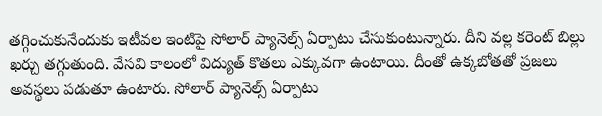తగ్గించుకునేందుకు ఇటీవల ఇంటిపై సోలార్ ప్యానెల్స్ ఏర్పాటు చేసుకుంటున్నారు. దీని వల్ల కరెంట్ బిల్లు ఖర్చు తగ్గుతుంది. వేసవి కాలంలో విద్యుత్ కొతలు ఎక్కువగా ఉంటాయి. దీంతో ఉక్కబోతతో ప్రజలు అవస్థలు పడుతూ ఉంటారు. సోలార్ ప్యానెల్స్ ఏర్పాటు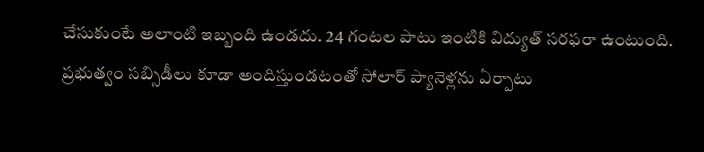చేసుకుంటే అలాంటి ఇబ్బంది ఉండదు. 24 గంటల పాటు ఇంటికి విద్యుత్ సరఫరా ఉంటుంది. ప్రభుత్వం సబ్సిడీలు కూడా అందిస్తుండటంతో సోలార్ ప్యానెళ్లను ఏర్పాటు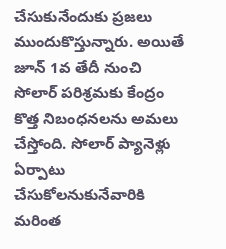చేసుకునేందుకు ప్రజలు ముందుకొస్తున్నారు. అయితే జూన్ 1వ తేదీ నుంచి సోలార్ పరిశ్రమకు కేంద్రం కొత్త నిబంధనలను అమలు చేస్తోంది. సోలార్ ప్యానెళ్లు ఏర్పాటు చేసుకోలనుకునేవారికి మరింత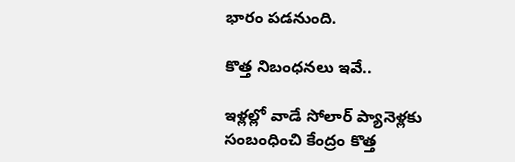భారం పడనుంది.

కొత్త నిబంధనలు ఇవే..

ఇళ్లల్లో వాడే సోలార్ ప్యానెళ్లకు సంబంధించి కేంద్రం కొత్త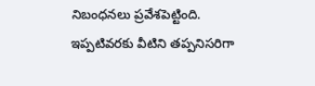నిబంధనలు ప్రవేశపెట్టింది. ఇప్పటివరకు వీటిని తప్పనిసరిగా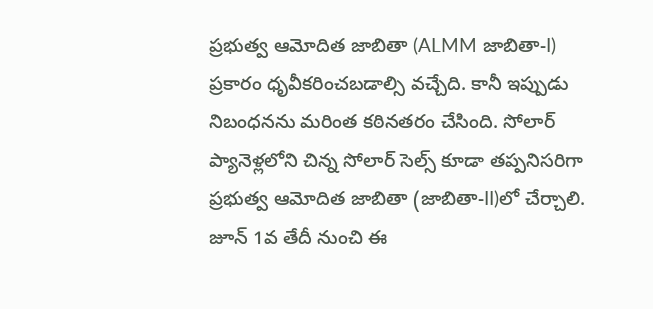ప్రభుత్వ ఆమోదిత జాబితా (ALMM జాబితా-I) ప్రకారం ధృవీకరించబడాల్సి వచ్చేది. కానీ ఇప్పుడు నిబంధనను మరింత కఠినతరం చేసింది. సోలార్ ప్యానెళ్లలోని చిన్న సోలార్ సెల్స్ కూడా తప్పనిసరిగా ప్రభుత్వ ఆమోదిత జాబితా (జాబితా-II)లో చేర్చాలి. జూన్ 1వ తేదీ నుంచి ఈ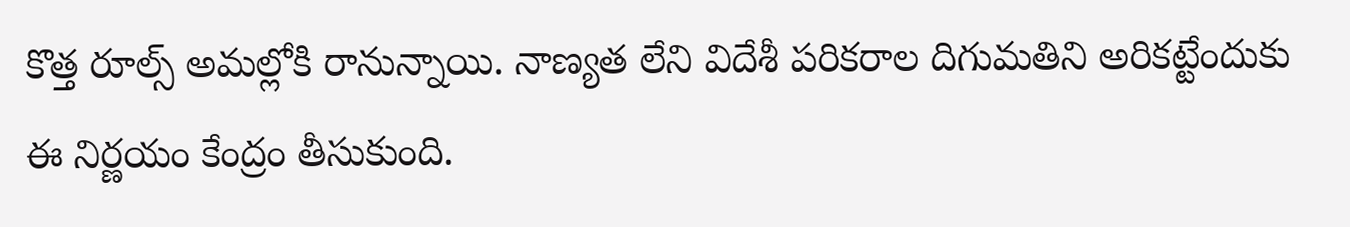కొత్త రూల్స్ అమల్లోకి రానున్నాయి. నాణ్యత లేని విదేశీ పరికరాల దిగుమతిని అరికట్టేందుకు ఈ నిర్ణయం కేంద్రం తీసుకుంది.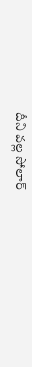దీని వల్ల సోలార్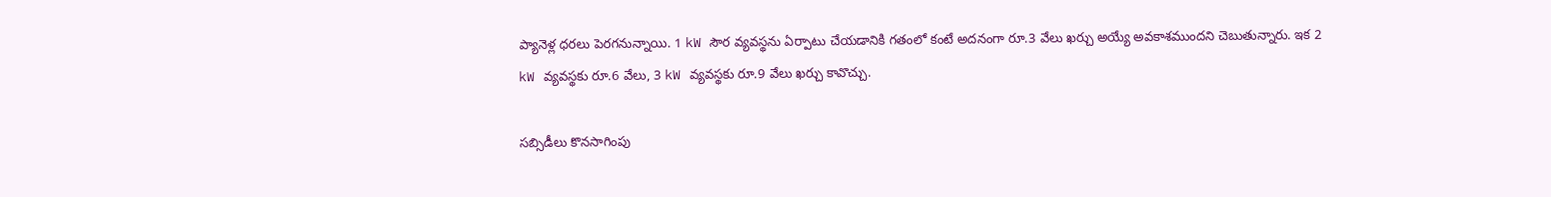ప్యానెళ్ల ధరలు పెరగనున్నాయి. 1 kW సౌర వ్యవస్థను ఏర్పాటు చేయడానికి గతంలో కంటే అదనంగా రూ.3 వేలు ఖర్చు అయ్యే అవకాశముందని చెబుతున్నారు. ఇక 2 kW వ్యవస్థకు రూ.6 వేలు, 3 kW వ్యవస్థకు రూ.9 వేలు ఖర్చు కావొచ్చు.

సబ్సిడీలు కొనసాగింపు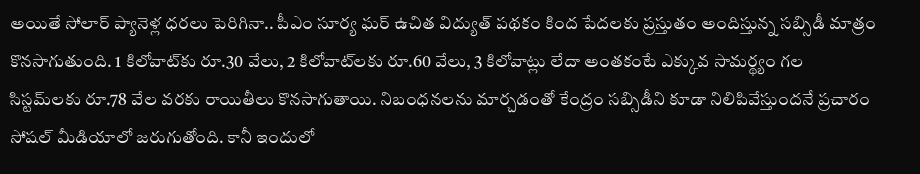అయితే సోలార్ ప్యానెళ్ల ధరలు పెరిగినా.. పీఎం సూర్య ఘర్ ఉచిత విద్యుత్ పథకం కింద పేదలకు ప్రస్తుతం అందిస్తున్న సబ్సిడీ మాత్రం కొనసాగుతుంది. 1 కిలోవాట్‌కు రూ.30 వేలు, 2 కిలోవాట్‌లకు రూ.60 వేలు, 3 కిలోవాట్లు లేదా అంతకంటే ఎక్కువ సామర్థ్యం గల సిస్టమ్‌లకు రూ.78 వేల వరకు రాయితీలు కొనసాగుతాయి. నిబంధనలను మార్చడంతో కేంద్రం సబ్సిడీని కూడా నిలిపివేస్తుందనే ప్రచారం సోషల్ మీడియాలో జరుగుతోంది. కానీ ఇందులో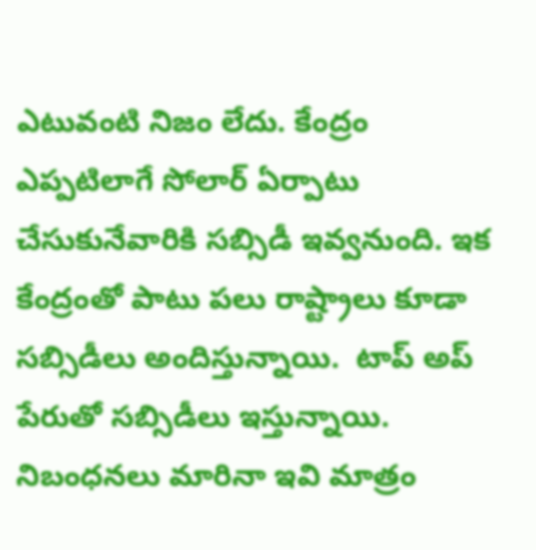ఎటువంటి నిజం లేదు. కేంద్రం ఎప్పటిలాగే సోలార్ ఏర్పాటు చేసుకునేవారికి సబ్సిడీ ఇవ్వనుంది. ఇక కేంద్రంతో పాటు పలు రాష్ట్రాలు కూడా సబ్సిడీలు అందిస్తున్నాయి.  టాప్ అప్ పేరుతో సబ్సిడీలు ఇస్తున్నాయి. నిబంధనలు మారినా ఇవి మాత్రం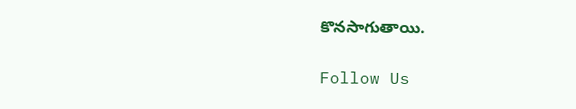కొనసాగుతాయి.

Follow Us